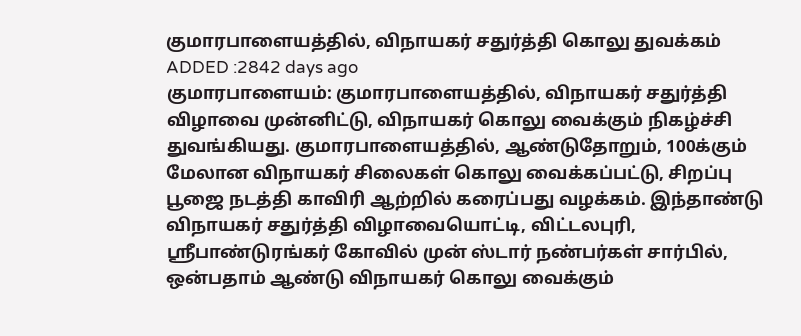குமாரபாளையத்தில், விநாயகர் சதுர்த்தி கொலு துவக்கம்
ADDED :2842 days ago
குமாரபாளையம்: குமாரபாளையத்தில், விநாயகர் சதுர்த்தி விழாவை முன்னிட்டு, விநாயகர் கொலு வைக்கும் நிகழ்ச்சி துவங்கியது. குமாரபாளையத்தில், ஆண்டுதோறும், 100க்கும் மேலான விநாயகர் சிலைகள் கொலு வைக்கப்பட்டு, சிறப்பு பூஜை நடத்தி காவிரி ஆற்றில் கரைப்பது வழக்கம். இந்தாண்டு விநாயகர் சதுர்த்தி விழாவையொட்டி, விட்டலபுரி, ஸ்ரீபாண்டுரங்கர் கோவில் முன் ஸ்டார் நண்பர்கள் சார்பில், ஒன்பதாம் ஆண்டு விநாயகர் கொலு வைக்கும்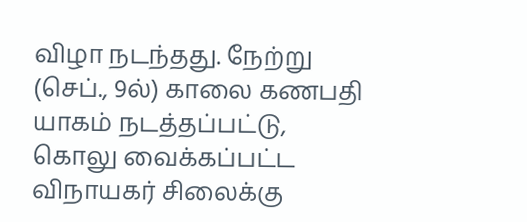விழா நடந்தது. நேற்று (செப்., 9ல்) காலை கணபதி யாகம் நடத்தப்பட்டு, கொலு வைக்கப்பட்ட விநாயகர் சிலைக்கு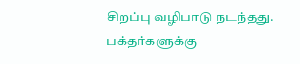சிறப்பு வழிபாடு நடந்தது. பக்தர்களுக்கு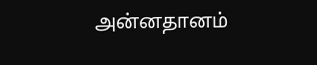அன்னதானம்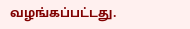வழங்கப்பட்டது.